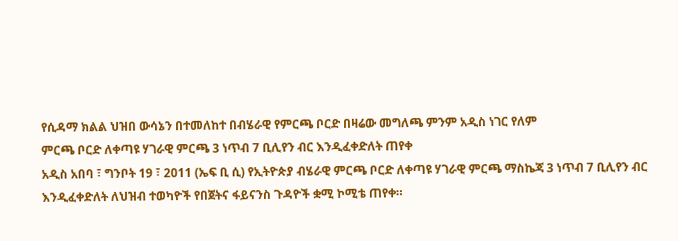የሲዳማ ክልል ህዝበ ውሳኔን በተመለከተ በብሄራዊ የምርጫ ቦርድ በዛሬው መግለጫ ምንም አዲስ ነገር የለም
ምርጫ ቦርድ ለቀጣዩ ሃገራዊ ምርጫ 3 ነጥብ 7 ቢሊየን ብር እንዲፈቀድለት ጠየቀ
አዲስ አበባ ፣ ግንቦት 19 ፣ 2011 (ኤፍ ቢ ሲ) የኢትዮጵያ ብሄራዊ ምርጫ ቦርድ ለቀጣዩ ሃገራዊ ምርጫ ማስኬጃ 3 ነጥብ 7 ቢሊየን ብር እንዲፈቀድለት ለህዝብ ተወካዮች የበጀትና ፋይናንስ ጉዳዮች ቋሚ ኮሚቴ ጠየቀ።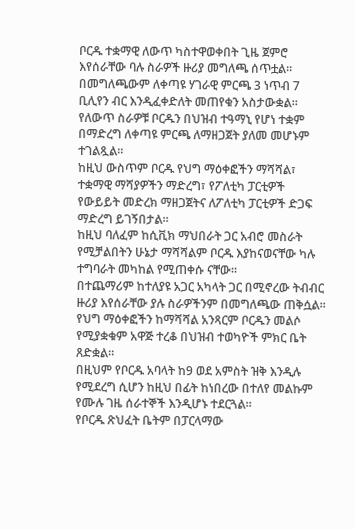ቦርዱ ተቋማዊ ለውጥ ካስተዋወቀበት ጊዜ ጀምሮ እየሰራቸው ባሉ ስራዎች ዙሪያ መግለጫ ሰጥቷል።
በመግለጫውም ለቀጣዩ ሃገራዊ ምርጫ 3 ነጥብ 7 ቢሊየን ብር እንዲፈቀድለት መጠየቁን አስታውቋል።
የለውጥ ስራዎቹ ቦርዱን በህዝብ ተዓማኒ የሆነ ተቋም በማድረግ ለቀጣዩ ምርጫ ለማዘጋጀት ያለመ መሆኑም ተገልጿል።
ከዚህ ውስጥም ቦርዱ የህግ ማዕቀፎችን ማሻሻል፣ ተቋማዊ ማሻያዎችን ማድረግ፣ የፖለቲካ ፓርቲዎች የውይይት መድረክ ማዘጋጀትና ለፖለቲካ ፓርቲዎች ድጋፍ ማድረግ ይገኝበታል።
ከዚህ ባለፈም ከሲቪክ ማህበራት ጋር አብሮ መስራት የሚቻልበትን ሁኔታ ማሻሻልም ቦርዱ እያከናወናቸው ካሉ ተግባራት መካከል የሚጠቀሱ ናቸው።
በተጨማሪም ከተለያዩ አጋር አካላት ጋር በሚኖረው ትብብር ዙሪያ እየሰራቸው ያሉ ስራዎችንም በመግለጫው ጠቅሷል።
የህግ ማዕቀፎችን ከማሻሻል አንጻርም ቦርዱን መልሶ የሚያቋቁም አዋጅ ተረቆ በህዝብ ተወካዮች ምክር ቤት ጸድቋል።
በዚህም የቦርዱ አባላት ከ9 ወደ አምስት ዝቅ እንዲሉ የሚደረግ ሲሆን ከዚህ በፊት ከነበረው በተለየ መልኩም የሙሉ ገዜ ሰራተኞች እንዲሆኑ ተደርጓል።
የቦርዱ ጽህፈት ቤትም በፓርላማው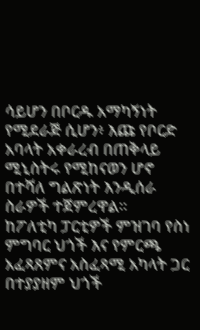ሳይሆን በቦርዱ አማካኝነት የሚደራጅ ሲሆን፥ እጩ የቦርድ አባላት አቀራረብ በጠቅላይ ሚኒስትሩ የሚከናወን ሆኖ በተሻለ ግልጽነት እንዲሰራ ስራዎች ተጀምረዋል።
ከፖለቲካ ፓርቲዎች ምዝገባ የስነ ምግባር ህጎች እና የምርጫ አፈጻጸምና አስፈጻሚ አካላት ጋር በተያያዘም ህጎች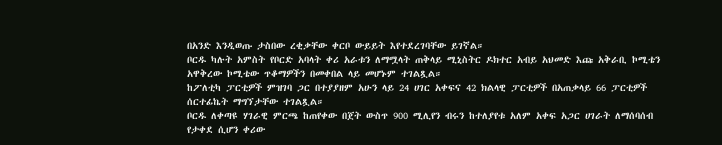በአንድ እንዲወጡ ታስበው ረቂቃቸው ቀርቦ ውይይት እየተደረገባቸው ይገኛል።
ቦርዱ ካሉት አምስት የቦርድ አባላት ቀሪ አራቱን ለማሟላት ጠቅላይ ሚኒስትር ዶክተር አብይ አህመድ እጩ አቅራቢ ኮሚቴን አዋቅረው ኮሚቴው ጥቆማዎችን በመቀበል ላይ መሆኑም ተገልጿል።
ከፖለቲካ ፓርቲዎች ምዝገባ ጋር በተያያዘም አሁን ላይ 24 ሀገር አቀፍና 42 ክልላዊ ፓርቲዎች በአጠቃላይ 66 ፓርቲዎች ሰርተፊኬት ማግኘታቸው ተገልጿል።
ቦርዱ ለቀጣዩ ሃገራዊ ምርጫ ከጠየቀው በጀት ውስጥ 900 ሚሊየን ብሩን ከተለያየቱ አለም አቀፍ አጋር ሀገራት ለማሰባሰብ የታቀደ ሲሆን ቀሪው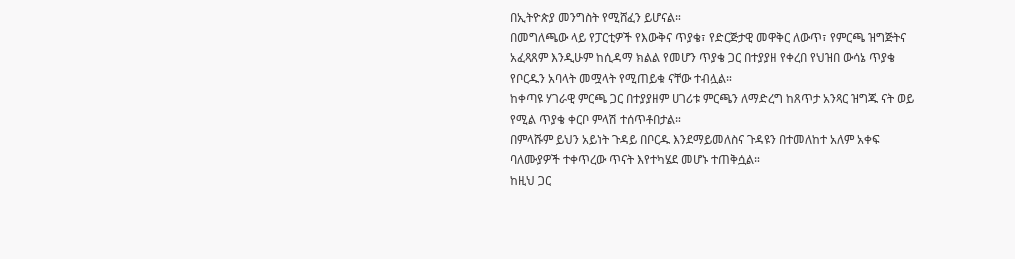በኢትዮጵያ መንግስት የሚሸፈን ይሆናል።
በመግለጫው ላይ የፓርቲዎች የእውቅና ጥያቄ፣ የድርጅታዊ መዋቅር ለውጥ፣ የምርጫ ዝግጅትና አፈጻጸም እንዲሁም ከሲዳማ ክልል የመሆን ጥያቄ ጋር በተያያዘ የቀረበ የህዝበ ውሳኔ ጥያቄ የቦርዱን አባላት መሟላት የሚጠይቁ ናቸው ተብሏል።
ከቀጣዩ ሃገራዊ ምርጫ ጋር በተያያዘም ሀገሪቱ ምርጫን ለማድረግ ከጸጥታ አንጻር ዝግጁ ናት ወይ የሚል ጥያቄ ቀርቦ ምላሽ ተሰጥቶበታል።
በምላሹም ይህን አይነት ጉዳይ በቦርዱ እንደማይመለስና ጉዳዩን በተመለከተ አለም አቀፍ ባለሙያዎች ተቀጥረው ጥናት እየተካሄደ መሆኑ ተጠቅሷል።
ከዚህ ጋር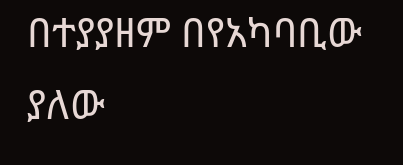በተያያዘም በየአካባቢው ያለው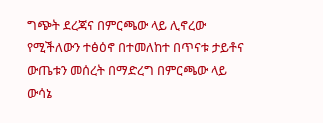ግጭት ደረጃና በምርጫው ላይ ሊኖረው የሚችለውን ተፅዕኖ በተመለከተ በጥናቱ ታይቶና ውጤቱን መሰረት በማድረግ በምርጫው ላይ ውሳኔ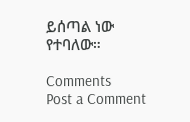ይሰጣል ነው የተባለው።

Comments
Post a Comment